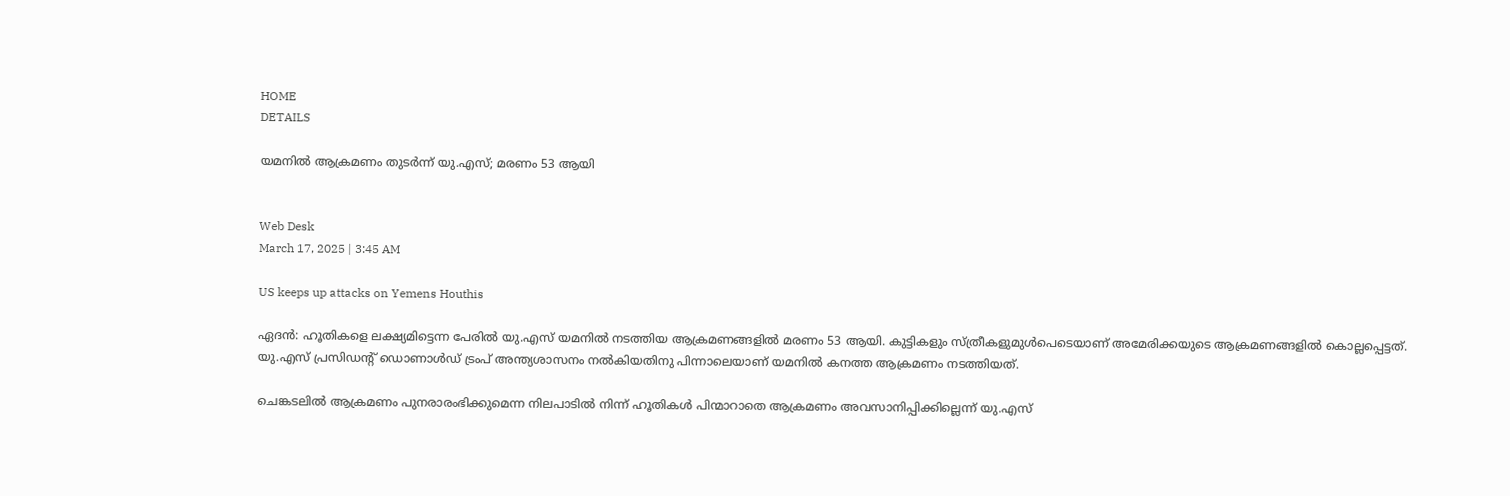HOME
DETAILS

യമനില്‍ ആക്രമണം തുടർന്ന് യു.എസ്; മരണം 53 ആയി


Web Desk
March 17, 2025 | 3:45 AM

US keeps up attacks on Yemens Houthis

ഏദന്‍: ഹൂതികളെ ലക്ഷ്യമിട്ടെന്ന പേരിൽ യു.എസ് യമനിൽ നടത്തിയ ആക്രമണങ്ങളിൽ മരണം 53 ആയി. കുട്ടികളും സ്ത്രീകളുമുൾപെടെയാണ് അമേരിക്കയുടെ ആക്രമണങ്ങളിൽ കൊല്ലപ്പെട്ടത്. യു.എസ് പ്രസിഡന്റ് ഡൊണാള്‍ഡ് ട്രംപ് അന്ത്യശാസനം നല്‍കിയതിനു പിന്നാലെയാണ് യമനില്‍ കനത്ത ആക്രമണം നടത്തിയത്.

ചെങ്കടലിൽ ആക്രമണം പുനരാരംഭിക്കുമെന്ന നിലപാടിൽ നിന്ന് ഹൂതികൾ പിന്മാറാതെ ആക്രമണം അവസാനിപ്പിക്കില്ലെന്ന് യു.എസ്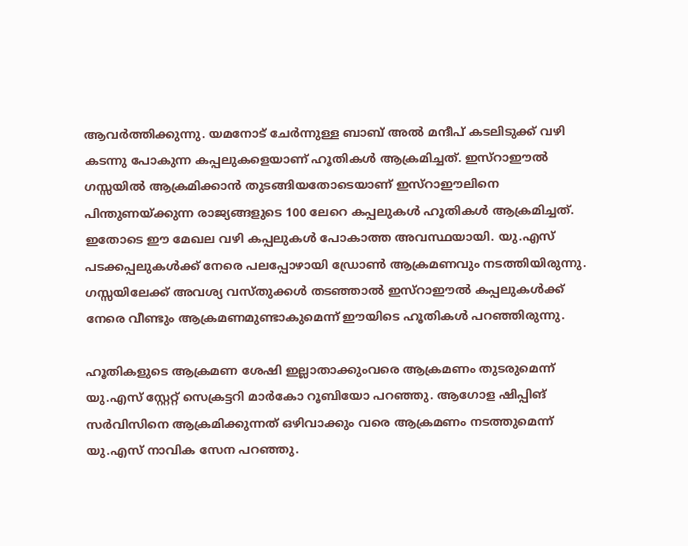ആവർത്തിക്കുന്നു. യമനോട് ചേര്‍ന്നുള്ള ബാബ് അല്‍ മന്ദീപ് കടലിടുക്ക് വഴി കടന്നു പോകുന്ന കപ്പലുകളെയാണ് ഹൂതികള്‍ ആക്രമിച്ചത്. ഇസ്‌റാഈല്‍ ഗസ്സയില്‍ ആക്രമിക്കാന്‍ തുടങ്ങിയതോടെയാണ് ഇസ്‌റാഈലിനെ പിന്തുണയ്ക്കുന്ന രാജ്യങ്ങളുടെ 100 ലേറെ കപ്പലുകള്‍ ഹൂതികള്‍ ആക്രമിച്ചത്. ഇതോടെ ഈ മേഖല വഴി കപ്പലുകള്‍ പോകാത്ത അവസ്ഥയായി. യു.എസ് പടക്കപ്പലുകള്‍ക്ക് നേരെ പലപ്പോഴായി ഡ്രോണ്‍ ആക്രമണവും നടത്തിയിരുന്നു. ഗസ്സയിലേക്ക് അവശ്യ വസ്തുക്കള്‍ തടഞ്ഞാല്‍ ഇസ്‌റാഈല്‍ കപ്പലുകള്‍ക്ക് നേരെ വീണ്ടും ആക്രമണമുണ്ടാകുമെന്ന് ഈയിടെ ഹൂതികള്‍ പറഞ്ഞിരുന്നു.

ഹൂതികളുടെ ആക്രമണ ശേഷി ഇല്ലാതാക്കുംവരെ ആക്രമണം തുടരുമെന്ന് യു.എസ് സ്റ്റേറ്റ് സെക്രട്ടറി മാര്‍കോ റൂബിയോ പറഞ്ഞു. ആഗോള ഷിപ്പിങ് സര്‍വിസിനെ ആക്രമിക്കുന്നത് ഒഴിവാക്കും വരെ ആക്രമണം നടത്തുമെന്ന് യു.എസ് നാവിക സേന പറഞ്ഞു.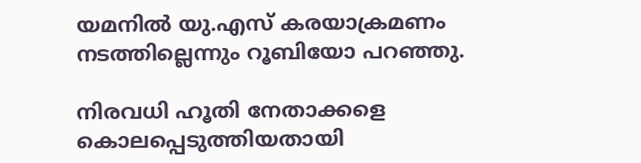യമനില്‍ യു.എസ് കരയാക്രമണം നടത്തില്ലെന്നും റൂബിയോ പറഞ്ഞു.

നിരവധി ഹൂതി നേതാക്കളെ കൊലപ്പെടുത്തിയതായി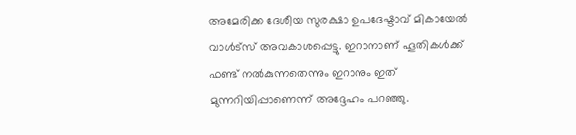അമേരിക്ക ദേശീയ സുരക്ഷാ ഉപദേഷ്ടാവ് മികായേല്‍ വാള്‍ട്‌സ് അവകാശപ്പെട്ടു. ഇറാനാണ് ഹൂതികള്‍ക്ക് ഫണ്ട് നല്‍കുന്നതെന്നും ഇറാനും ഇത് മുന്നറിയിപ്പാണെന്ന് അദ്ദേഹം പറഞ്ഞു.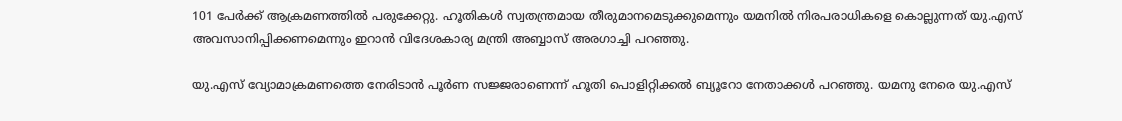101 പേര്‍ക്ക് ആക്രമണത്തില്‍ പരുക്കേറ്റു. ഹൂതികള്‍ സ്വതന്ത്രമായ തീരുമാനമെടുക്കുമെന്നും യമനില്‍ നിരപരാധികളെ കൊല്ലുന്നത് യു.എസ് അവസാനിപ്പിക്കണമെന്നും ഇറാന്‍ വിദേശകാര്യ മന്ത്രി അബ്ബാസ് അരഗാച്ചി പറഞ്ഞു.

യു.എസ് വ്യോമാക്രമണത്തെ നേരിടാന്‍ പൂര്‍ണ സജ്ജരാണെന്ന് ഹൂതി പൊളിറ്റിക്കല്‍ ബ്യൂറോ നേതാക്കള്‍ പറഞ്ഞു. യമനു നേരെ യു.എസ്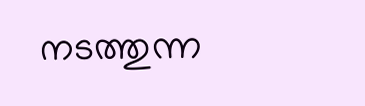നടത്തുന്ന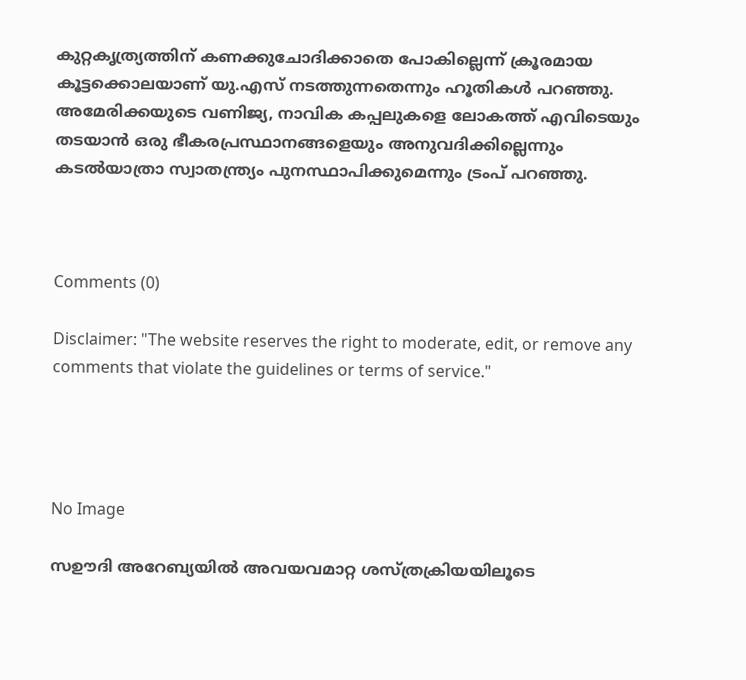കുറ്റകൃത്ര്യത്തിന് കണക്കുചോദിക്കാതെ പോകില്ലെന്ന് ക്രൂരമായ കൂട്ടക്കൊലയാണ് യു.എസ് നടത്തുന്നതെന്നും ഹൂതികള്‍ പറഞ്ഞു. അമേരിക്കയുടെ വണിജ്യ, നാവിക കപ്പലുകളെ ലോകത്ത് എവിടെയും തടയാന്‍ ഒരു ഭീകരപ്രസ്ഥാനങ്ങളെയും അനുവദിക്കില്ലെന്നും കടല്‍യാത്രാ സ്വാതന്ത്ര്യം പുനസ്ഥാപിക്കുമെന്നും ട്രംപ് പറഞ്ഞു.



Comments (0)

Disclaimer: "The website reserves the right to moderate, edit, or remove any comments that violate the guidelines or terms of service."




No Image

സഊദി അറേബ്യയിൽ അവയവമാറ്റ ശസ്ത്രക്രിയയിലൂടെ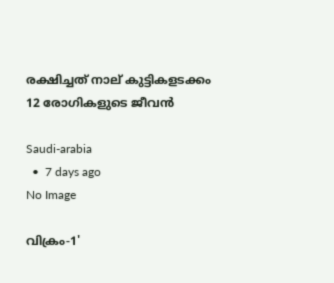രക്ഷിച്ചത് നാല് കുട്ടികളടക്കം 12 രോഗികളുടെ ജീവൻ

Saudi-arabia
  •  7 days ago
No Image

വിക്രം-1'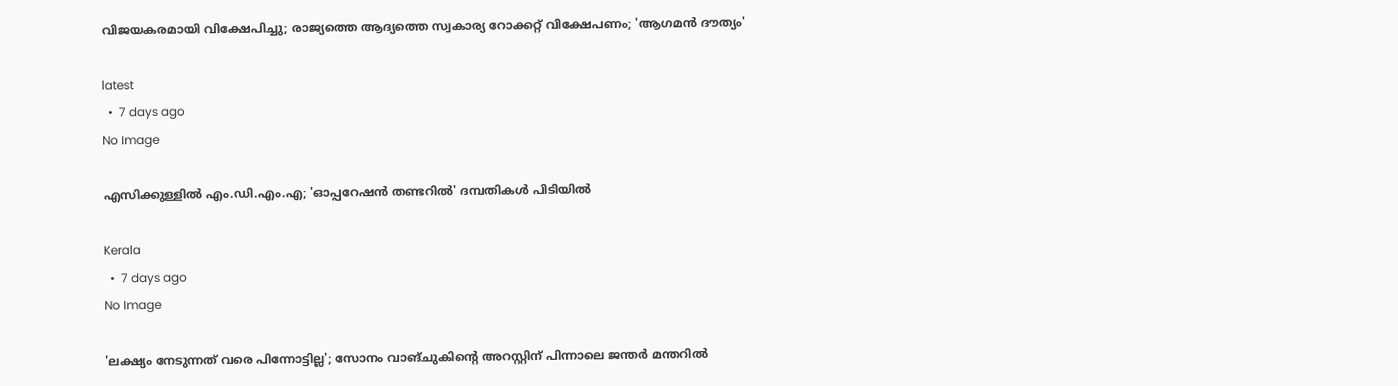വിജയകരമായി വിക്ഷേപിച്ചു; രാജ്യത്തെ ആദ്യത്തെ സ്വകാര്യ റോക്കറ്റ് വിക്ഷേപണം; 'ആഗമന്‍ ദൗത്യം'

latest
  •  7 days ago
No Image

എസിക്കുള്ളില്‍ എം.ഡി.എം.എ; 'ഓപ്പറേഷന്‍ തണ്ടറില്‍' ദമ്പതികള്‍ പിടിയില്‍

Kerala
  •  7 days ago
No Image

'ലക്ഷ്യം നേടുന്നത് വരെ പിന്നോട്ടില്ല'; സോനം വാങ്ചുകിന്റെ അറസ്റ്റിന് പിന്നാലെ ജന്തര്‍ മന്തറില്‍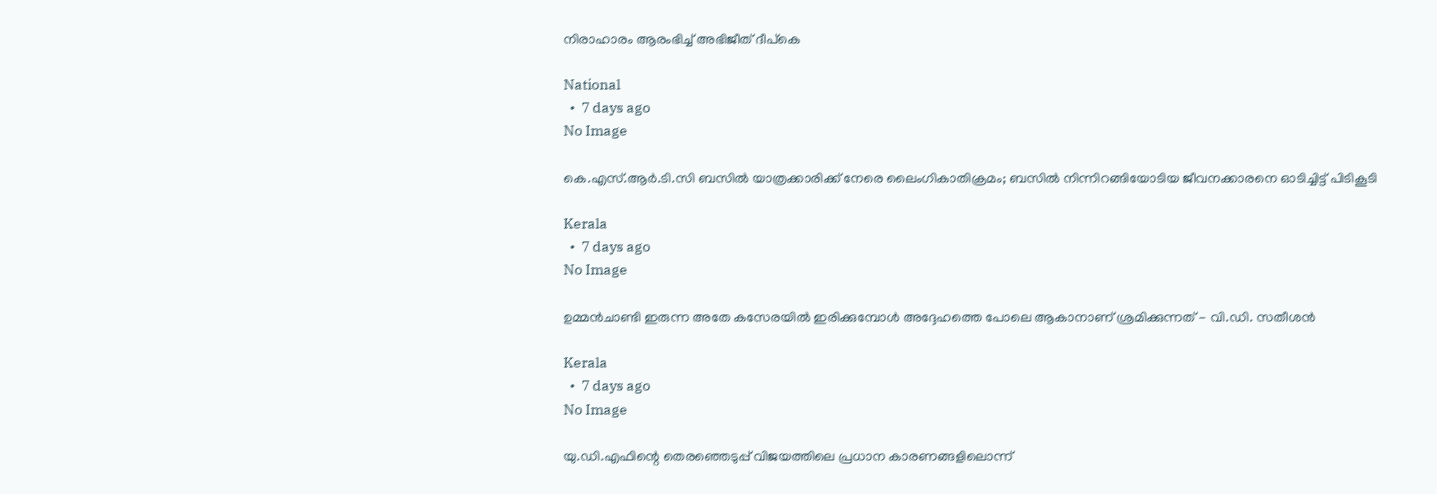നിരാഹാരം ആരംഭിച്ച് അഭിജീത് ദീപ്‌കെ

National
  •  7 days ago
No Image

കെ.എസ്.ആര്‍.ടി.സി ബസില്‍ യാത്രക്കാരിക്ക് നേരെ ലൈംഗികാതിക്രമം; ബസില്‍ നിന്നിറങ്ങിയോടിയ ജീവനക്കാരനെ ഓടിച്ചിട്ട് പിടികൂടി

Kerala
  •  7 days ago
No Image

ഉമ്മന്‍ചാണ്ടി ഇരുന്ന അതേ കസേരയില്‍ ഇരിക്കുമ്പോള്‍ അദ്ദേഹത്തെ പോലെ ആകാനാണ് ശ്രമിക്കുന്നത് - വി.ഡി. സതീശന്‍

Kerala
  •  7 days ago
No Image

യു.ഡി.എഫിന്റെ തെരഞ്ഞെടുപ്പ് വിജയത്തിലെ പ്രധാന കാരണങ്ങളിലൊന്ന്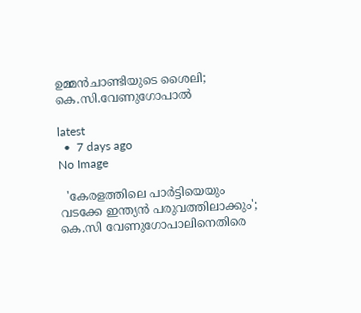ഉമ്മൻചാണ്ടിയുടെ ശൈലി; കെ.സി.വേണുഗോപാൽ

latest
  •  7 days ago
No Image

  'കേരളത്തിലെ പാര്‍ട്ടിയെയും വടക്കേ ഇന്ത്യന്‍ പരുവത്തിലാക്കും'; കെ.സി വേണുഗോപാലിനെതിരെ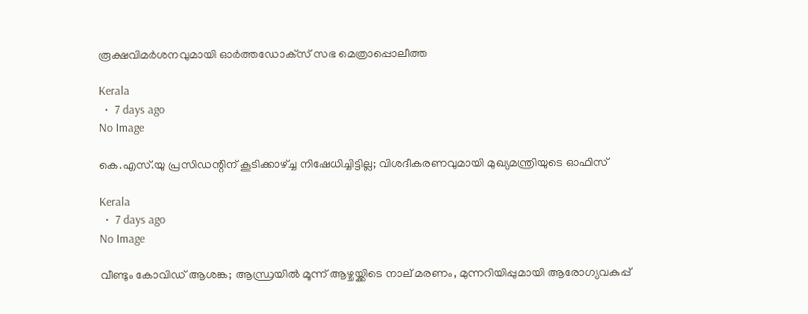രൂക്ഷവിമര്‍ശനവുമായി ഓര്‍ത്തഡോക്‌സ് സഭ മെത്രാപ്പൊലീത്ത

Kerala
  •  7 days ago
No Image

കെ.എസ്.യു പ്രസിഡന്റിന് കൂടിക്കാഴ്ച്ച നിഷേധിച്ചിട്ടില്ല; വിശദീകരണവുമായി മുഖ്യമന്ത്രിയുടെ ഓഫിസ്

Kerala
  •  7 days ago
No Image

വീണ്ടും കോവിഡ് ആശങ്ക; ആന്ധ്രയില്‍ മൂന്ന് ആഴ്ചയ്ക്കിടെ നാല് മരണം, മുന്നറിയിപ്പുമായി ആരോഗ്യവകുപ്പ്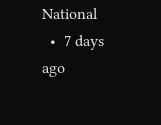National
  •  7 days ago